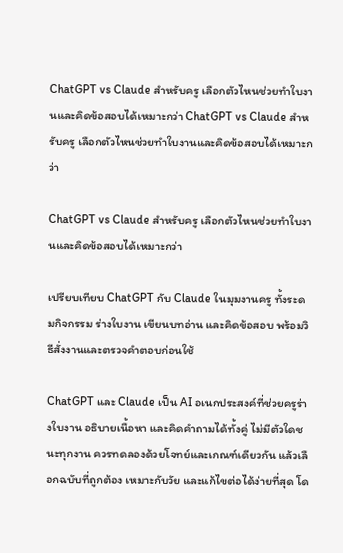ChatGPT vs Claude สำหรับครู เลือกตัวไหนช่วยทำใบงานและคิดข้อสอบได้เหมาะกว่า ChatGPT vs Claude สำหรับครู เลือกตัวไหนช่วยทำใบงานและคิดข้อสอบได้เหมาะกว่า

ChatGPT vs Claude สำหรับครู เลือกตัวไหนช่วยทำใบงานและคิดข้อสอบได้เหมาะกว่า

เปรียบเทียบ ChatGPT กับ Claude ในมุมงานครู ทั้งระดมกิจกรรม ร่างใบงาน เขียนบทอ่าน และคิดข้อสอบ พร้อมวิธีสั่งงานและตรวจคำตอบก่อนใช้

ChatGPT และ Claude เป็น AI อเนกประสงค์ที่ช่วยครูร่างใบงาน อธิบายเนื้อหา และคิดคำถามได้ทั้งคู่ ไม่มีตัวใดชนะทุกงาน ควรทดลองด้วยโจทย์และเกณฑ์เดียวกัน แล้วเลือกฉบับที่ถูกต้อง เหมาะกับวัย และแก้ไขต่อได้ง่ายที่สุด โด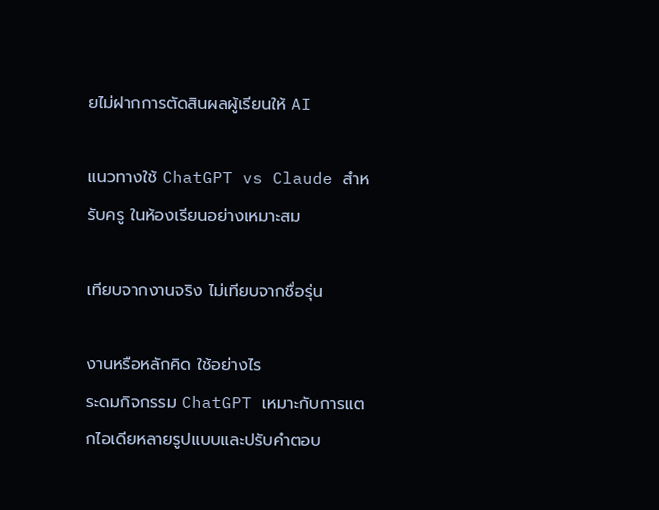ยไม่ฝากการตัดสินผลผู้เรียนให้ AI

แนวทางใช้ ChatGPT vs Claude สำหรับครู ในห้องเรียนอย่างเหมาะสม

เทียบจากงานจริง ไม่เทียบจากชื่อรุ่น

งานหรือหลักคิด ใช้อย่างไร
ระดมกิจกรรม ChatGPT เหมาะกับการแตกไอเดียหลายรูปแบบและปรับคำตอบ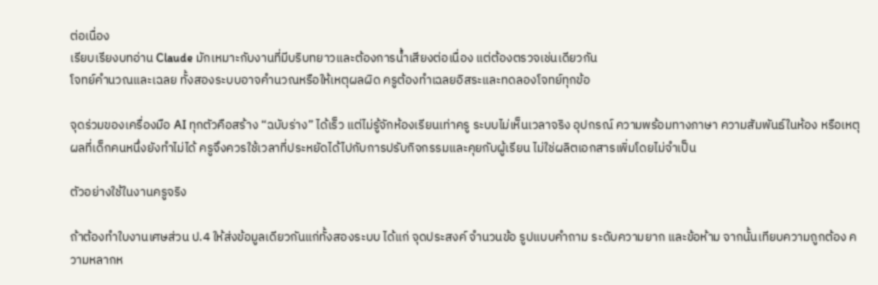ต่อเนื่อง
เรียบเรียงบทอ่าน Claude มักเหมาะกับงานที่มีบริบทยาวและต้องการน้ำเสียงต่อเนื่อง แต่ต้องตรวจเช่นเดียวกัน
โจทย์คำนวณและเฉลย ทั้งสองระบบอาจคำนวณหรือให้เหตุผลผิด ครูต้องทำเฉลยอิสระและทดลองโจทย์ทุกข้อ

จุดร่วมของเครื่องมือ AI ทุกตัวคือสร้าง “ฉบับร่าง” ได้เร็ว แต่ไม่รู้จักห้องเรียนเท่าครู ระบบไม่เห็นเวลาจริง อุปกรณ์ ความพร้อมทางภาษา ความสัมพันธ์ในห้อง หรือเหตุผลที่เด็กคนหนึ่งยังทำไม่ได้ ครูจึงควรใช้เวลาที่ประหยัดได้ไปกับการปรับกิจกรรมและคุยกับผู้เรียน ไม่ใช่ผลิตเอกสารเพิ่มโดยไม่จำเป็น

ตัวอย่างใช้ในงานครูจริง

ถ้าต้องทำใบงานเศษส่วน ป.4 ให้ส่งข้อมูลเดียวกันแก่ทั้งสองระบบ ได้แก่ จุดประสงค์ จำนวนข้อ รูปแบบคำถาม ระดับความยาก และข้อห้าม จากนั้นเทียบความถูกต้อง ความหลากห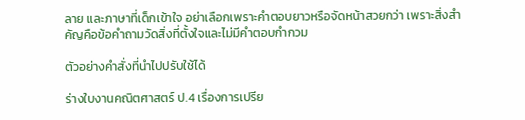ลาย และภาษาที่เด็กเข้าใจ อย่าเลือกเพราะคำตอบยาวหรือจัดหน้าสวยกว่า เพราะสิ่งสำคัญคือข้อคำถามวัดสิ่งที่ตั้งใจและไม่มีคำตอบกำกวม

ตัวอย่างคำสั่งที่นำไปปรับใช้ได้

ร่างใบงานคณิตศาสตร์ ป.4 เรื่องการเปรีย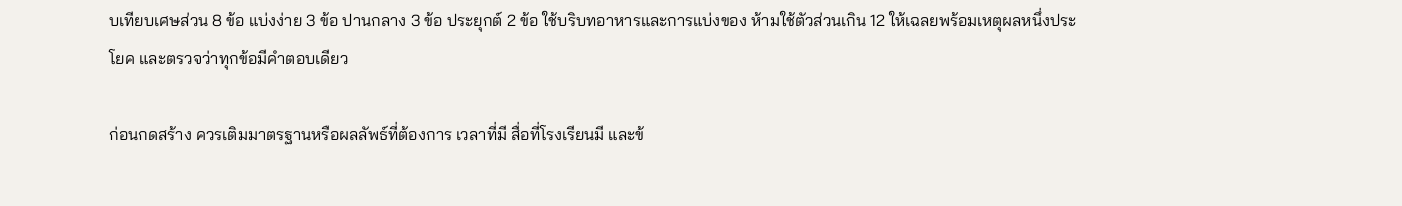บเทียบเศษส่วน 8 ข้อ แบ่งง่าย 3 ข้อ ปานกลาง 3 ข้อ ประยุกต์ 2 ข้อ ใช้บริบทอาหารและการแบ่งของ ห้ามใช้ตัวส่วนเกิน 12 ให้เฉลยพร้อมเหตุผลหนึ่งประโยค และตรวจว่าทุกข้อมีคำตอบเดียว

ก่อนกดสร้าง ควรเติมมาตรฐานหรือผลลัพธ์ที่ต้องการ เวลาที่มี สื่อที่โรงเรียนมี และข้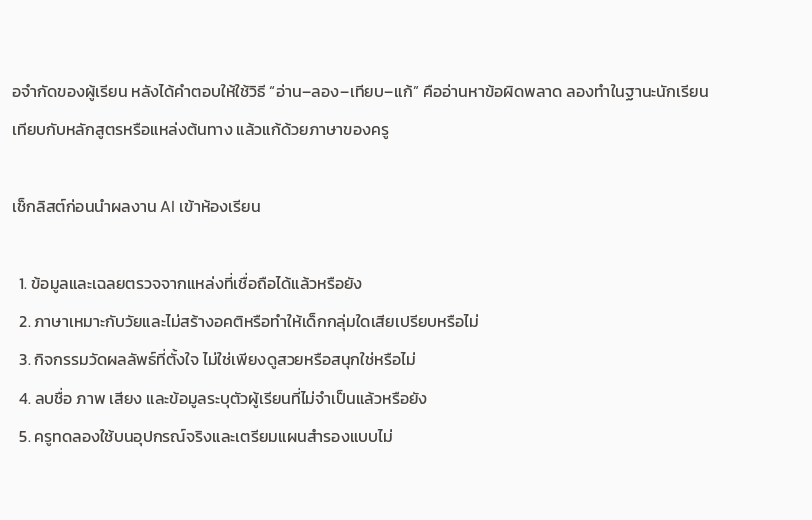อจำกัดของผู้เรียน หลังได้คำตอบให้ใช้วิธี “อ่าน–ลอง–เทียบ–แก้” คืออ่านหาข้อผิดพลาด ลองทำในฐานะนักเรียน เทียบกับหลักสูตรหรือแหล่งต้นทาง แล้วแก้ด้วยภาษาของครู

เช็กลิสต์ก่อนนำผลงาน AI เข้าห้องเรียน

  1. ข้อมูลและเฉลยตรวจจากแหล่งที่เชื่อถือได้แล้วหรือยัง
  2. ภาษาเหมาะกับวัยและไม่สร้างอคติหรือทำให้เด็กกลุ่มใดเสียเปรียบหรือไม่
  3. กิจกรรมวัดผลลัพธ์ที่ตั้งใจ ไม่ใช่เพียงดูสวยหรือสนุกใช่หรือไม่
  4. ลบชื่อ ภาพ เสียง และข้อมูลระบุตัวผู้เรียนที่ไม่จำเป็นแล้วหรือยัง
  5. ครูทดลองใช้บนอุปกรณ์จริงและเตรียมแผนสำรองแบบไม่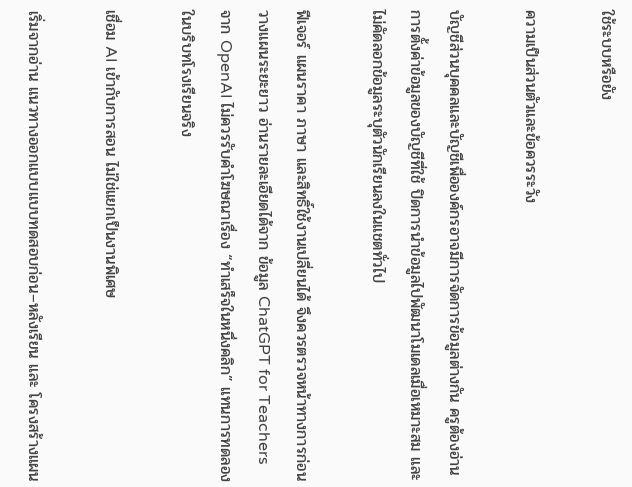ใช้ระบบหรือยัง

ความเป็นส่วนตัวและข้อควรระวัง

บัญชีส่วนบุคคลและบัญชีเพื่อองค์กรอาจมีการจัดการข้อมูลต่างกัน ครูต้องอ่านการตั้งค่าข้อมูลของบัญชีที่ใช้ ปิดการนำข้อมูลไปพัฒนาโมเดลเมื่อเหมาะสม และไม่คัดลอกข้อมูลระบุตัวนักเรียนลงในแชตทั่วไป

ฟีเจอร์ แผนราคา ภาษา และสิทธิ์ใช้งานเปลี่ยนได้ จึงควรตรวจหน้าทางการก่อนวางแผนระยะยาว อ่านรายละเอียดได้จาก ข้อมูล ChatGPT for Teachers จาก OpenAI ไม่ควรรับคำโฆษณาเรื่อง “ทำเสร็จในหนึ่งคลิก” แทนการทดลองในบริบทโรงเรียนจริง

เชื่อม AI เข้ากับการสอน ไม่ใช่แยกเป็นงานพิเศษ

เริ่มจากอ่าน แนวทางออกแบบแบบทดสอบก่อน–หลังเรียน และ โครงสร้างแผน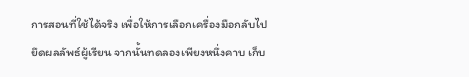การสอนที่ใช้ได้จริง เพื่อให้การเลือกเครื่องมือกลับไปยึดผลลัพธ์ผู้เรียน จากนั้นทดลองเพียงหนึ่งคาบ เก็บ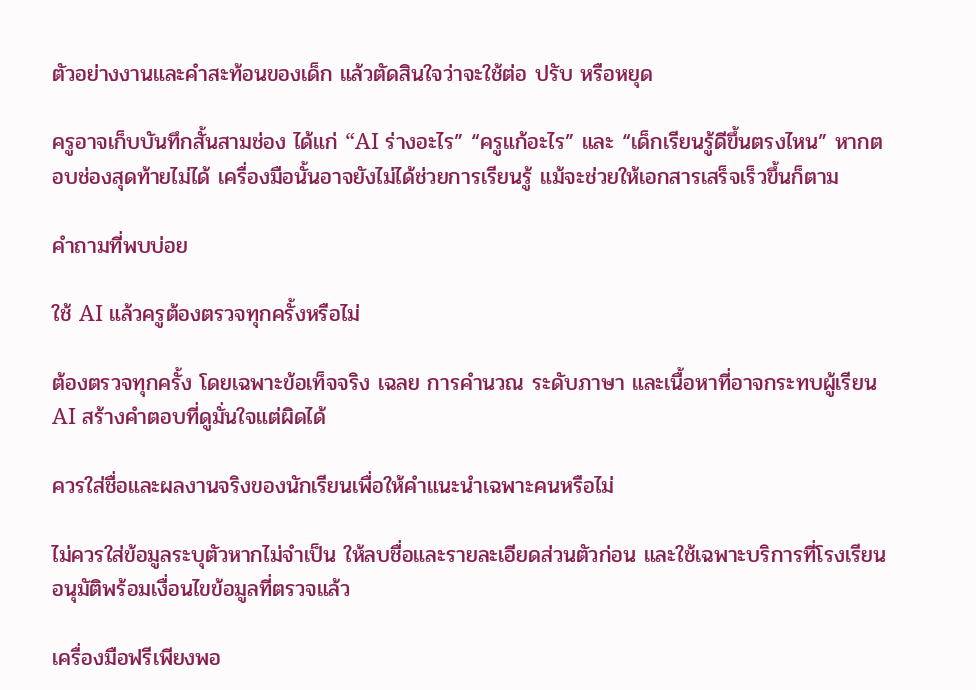ตัวอย่างงานและคำสะท้อนของเด็ก แล้วตัดสินใจว่าจะใช้ต่อ ปรับ หรือหยุด

ครูอาจเก็บบันทึกสั้นสามช่อง ได้แก่ “AI ร่างอะไร” “ครูแก้อะไร” และ “เด็กเรียนรู้ดีขึ้นตรงไหน” หากตอบช่องสุดท้ายไม่ได้ เครื่องมือนั้นอาจยังไม่ได้ช่วยการเรียนรู้ แม้จะช่วยให้เอกสารเสร็จเร็วขึ้นก็ตาม

คำถามที่พบบ่อย

ใช้ AI แล้วครูต้องตรวจทุกครั้งหรือไม่

ต้องตรวจทุกครั้ง โดยเฉพาะข้อเท็จจริง เฉลย การคำนวณ ระดับภาษา และเนื้อหาที่อาจกระทบผู้เรียน AI สร้างคำตอบที่ดูมั่นใจแต่ผิดได้

ควรใส่ชื่อและผลงานจริงของนักเรียนเพื่อให้คำแนะนำเฉพาะคนหรือไม่

ไม่ควรใส่ข้อมูลระบุตัวหากไม่จำเป็น ให้ลบชื่อและรายละเอียดส่วนตัวก่อน และใช้เฉพาะบริการที่โรงเรียนอนุมัติพร้อมเงื่อนไขข้อมูลที่ตรวจแล้ว

เครื่องมือฟรีเพียงพอ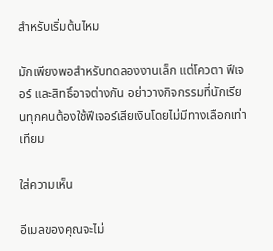สำหรับเริ่มต้นไหม

มักเพียงพอสำหรับทดลองงานเล็ก แต่โควตา ฟีเจอร์ และสิทธิ์อาจต่างกัน อย่าวางกิจกรรมที่นักเรียนทุกคนต้องใช้ฟีเจอร์เสียเงินโดยไม่มีทางเลือกเท่าเทียม

ใส่ความเห็น

อีเมลของคุณจะไม่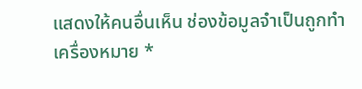แสดงให้คนอื่นเห็น ช่องข้อมูลจำเป็นถูกทำเครื่องหมาย *